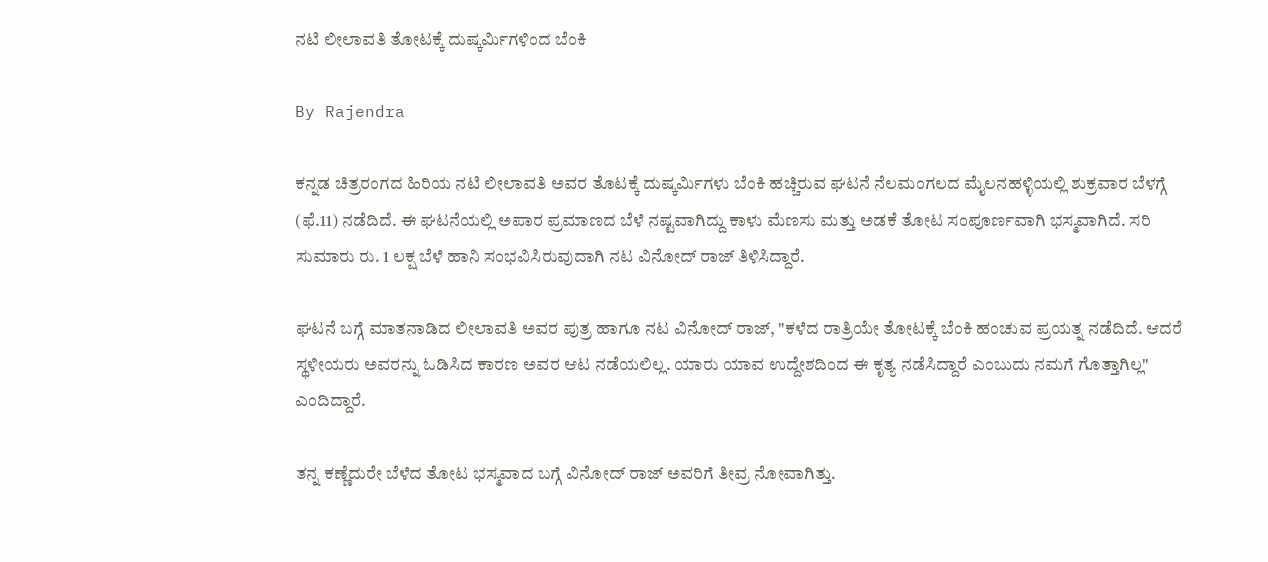ನಟಿ ಲೀಲಾವತಿ ತೋಟಕ್ಕೆ ದುಷ್ಕರ್ಮಿಗಳಿಂದ ಬೆಂಕಿ

By Rajendra

ಕನ್ನಡ ಚಿತ್ರರಂಗದ ಹಿರಿಯ ನಟಿ ಲೀಲಾವತಿ ಅವರ ತೊಟಕ್ಕೆ ದುಷ್ಕರ್ಮಿಗಳು ಬೆಂಕಿ ಹಚ್ಚಿರುವ ಘಟನೆ ನೆಲಮಂಗಲದ ಮೈಲನಹಳ್ಳಿಯಲ್ಲಿ ಶುಕ್ರವಾರ ಬೆಳಗ್ಗೆ (ಫೆ.11) ನಡೆದಿದೆ. ಈ ಘಟನೆಯಲ್ಲಿ ಅಪಾರ ಪ್ರಮಾಣದ ಬೆಳೆ ನಷ್ಟವಾಗಿದ್ದು ಕಾಳು ಮೆಣಸು ಮತ್ತು ಅಡಕೆ ತೋಟ ಸಂಪೂರ್ಣವಾಗಿ ಭಸ್ಮವಾಗಿದೆ. ಸರಿ ಸುಮಾರು ರು. 1 ಲಕ್ಷ ಬೆಳೆ ಹಾನಿ ಸಂಭವಿಸಿರುವುದಾಗಿ ನಟ ವಿನೋದ್ ರಾಜ್ ತಿಳಿಸಿದ್ದಾರೆ.

ಘಟನೆ ಬಗ್ಗೆ ಮಾತನಾಡಿದ ಲೀಲಾವತಿ ಅವರ ಪುತ್ರ ಹಾಗೂ ನಟ ವಿನೋದ್ ರಾಜ್, "ಕಳೆದ ರಾತ್ರಿಯೇ ತೋಟಕ್ಕೆ ಬೆಂಕಿ ಹಂಚುವ ಪ್ರಯತ್ನ ನಡೆದಿದೆ. ಆದರೆ ಸ್ಥಳೀಯರು ಅವರನ್ನು ಓಡಿಸಿದ ಕಾರಣ ಅವರ ಆಟ ನಡೆಯಲಿಲ್ಲ. ಯಾರು ಯಾವ ಉದ್ದೇಶದಿಂದ ಈ ಕೃತ್ಯ ನಡೆಸಿದ್ದಾರೆ ಎಂಬುದು ನಮಗೆ ಗೊತ್ತಾಗಿಲ್ಲ" ಎಂದಿದ್ದಾರೆ.

ತನ್ನ ಕಣ್ಣೆದುರೇ ಬೆಳೆದ ತೋಟ ಭಸ್ಮವಾದ ಬಗ್ಗೆ ವಿನೋದ್ ರಾಜ್ ಅವರಿಗೆ ತೀವ್ರ ನೋವಾಗಿತ್ತು.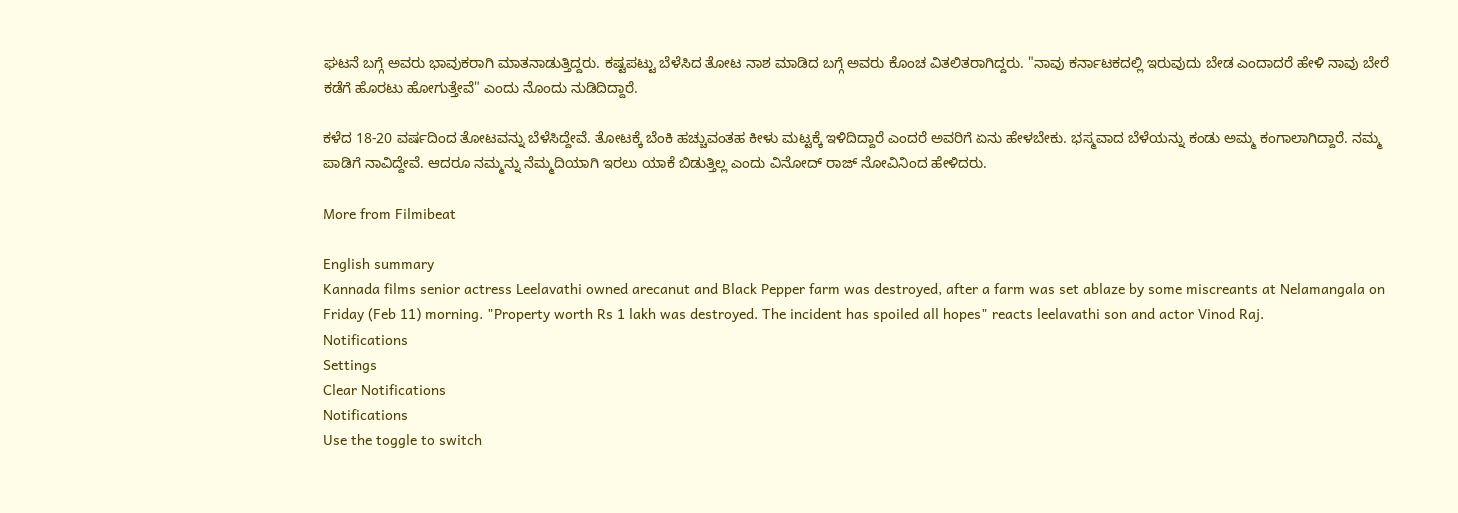ಘಟನೆ ಬಗ್ಗೆ ಅವರು ಭಾವುಕರಾಗಿ ಮಾತನಾಡುತ್ತಿದ್ದರು. ಕಷ್ಟಪಟ್ಟು ಬೆಳೆಸಿದ ತೋಟ ನಾಶ ಮಾಡಿದ ಬಗ್ಗೆ ಅವರು ಕೊಂಚ ವಿತಲಿತರಾಗಿದ್ದರು. "ನಾವು ಕರ್ನಾಟಕದಲ್ಲಿ ಇರುವುದು ಬೇಡ ಎಂದಾದರೆ ಹೇಳಿ ನಾವು ಬೇರೆ ಕಡೆಗೆ ಹೊರಟು ಹೋಗುತ್ತೇವೆ" ಎಂದು ನೊಂದು ನುಡಿದಿದ್ದಾರೆ.

ಕಳೆದ 18-20 ವರ್ಷದಿಂದ ತೋಟವನ್ನು ಬೆಳೆಸಿದ್ದೇವೆ. ತೋಟಕ್ಕೆ ಬೆಂಕಿ ಹಚ್ಚುವಂತಹ ಕೀಳು ಮಟ್ಟಕ್ಕೆ ಇಳಿದಿದ್ದಾರೆ ಎಂದರೆ ಅವರಿಗೆ ಏನು ಹೇಳಬೇಕು. ಭಸ್ಮವಾದ ಬೆಳೆಯನ್ನು ಕಂಡು ಅಮ್ಮ ಕಂಗಾಲಾಗಿದ್ದಾರೆ. ನಮ್ಮ ಪಾಡಿಗೆ ನಾವಿದ್ದೇವೆ. ಆದರೂ ನಮ್ಮನ್ನು ನೆಮ್ಮದಿಯಾಗಿ ಇರಲು ಯಾಕೆ ಬಿಡುತ್ತಿಲ್ಲ ಎಂದು ವಿನೋದ್ ರಾಜ್ ನೋವಿನಿಂದ ಹೇಳಿದರು.

More from Filmibeat

English summary
Kannada films senior actress Leelavathi owned arecanut and Black Pepper farm was destroyed, after a farm was set ablaze by some miscreants at Nelamangala on Friday (Feb 11) morning. "Property worth Rs 1 lakh was destroyed. The incident has spoiled all hopes" reacts leelavathi son and actor Vinod Raj.
Notifications
Settings
Clear Notifications
Notifications
Use the toggle to switch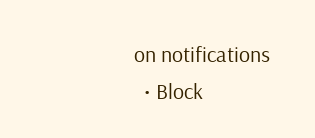on notifications
  • Block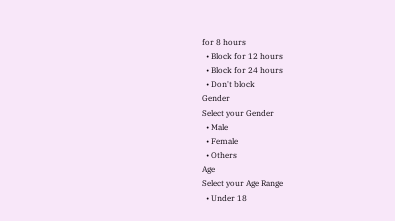for 8 hours
  • Block for 12 hours
  • Block for 24 hours
  • Don't block
Gender
Select your Gender
  • Male
  • Female
  • Others
Age
Select your Age Range
  • Under 18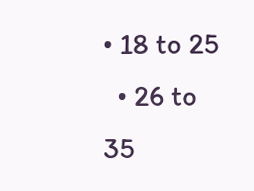• 18 to 25
  • 26 to 35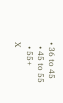• 36 to 45
  • 45 to 55
  • 55+
X